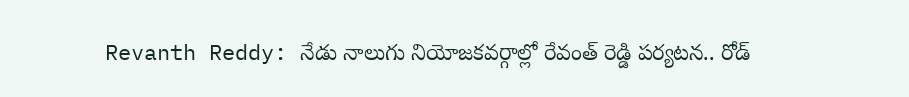Revanth Reddy: నేడు నాలుగు నియోజకవర్గాల్లో రేవంత్ రెడ్డి పర్యటన.. రోడ్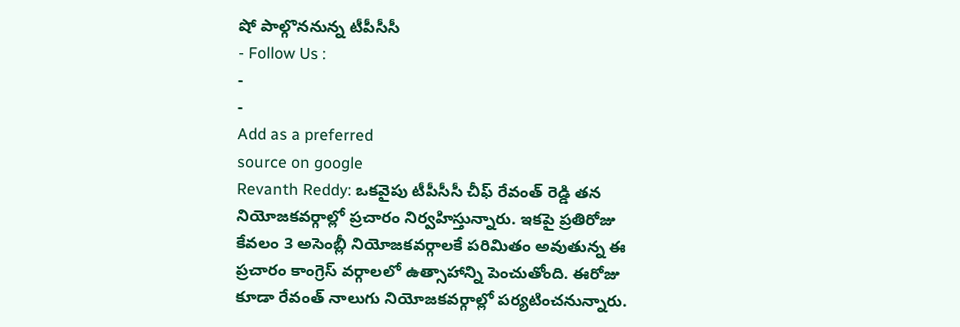షో పాల్గొననున్న టీపీసీసీ
- Follow Us :
-
-
Add as a preferred
source on google
Revanth Reddy: ఒకవైపు టీపీసీసీ చీఫ్ రేవంత్ రెడ్డి తన నియోజకవర్గాల్లో ప్రచారం నిర్వహిస్తున్నారు. ఇకపై ప్రతిరోజు కేవలం 3 అసెంబ్లీ నియోజకవర్గాలకే పరిమితం అవుతున్న ఈ ప్రచారం కాంగ్రెస్ వర్గాలలో ఉత్సాహాన్ని పెంచుతోంది. ఈరోజు కూడా రేవంత్ నాలుగు నియోజకవర్గాల్లో పర్యటించనున్నారు.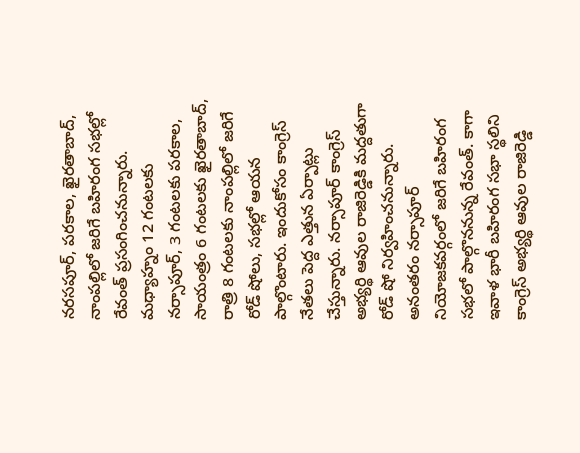నరసపూర్, పరకాల, ఖైరతాబాద్, నాంపల్లిలో జరిగే బహిరంగ సభల్లో రేవంత్ ప్రసంగించనున్నారు. మధ్యాహ్నం 12 గంటలకు నర్సాపూర్, 3 గంటలకు పరకాల, సాయంత్రం 6 గంటలకు ఖైరతాబాద్, రాత్రి 8 గంటలకు నాంపల్లిలో జరిగే రోడ్ షోలు, సభల్లో ఆయన పాల్గొంటారు. ఇందుకోసం కాంగ్రెస్ నేతలు పెద్ద ఎత్తున ఏర్పాట్లు చేస్తున్నారు. నర్సాపూర్ కాంగ్రెస్ అభ్యర్థి ఆవుల రాజిరెడ్డికి మద్దతుగా రోడ్ షో నిర్వహించనున్నారు. అనంతరం నర్సాపూర్ నియోజకవర్గంలో జరిగే బహిరంగ సభలో పాల్గొననున్న రేవంత్. కాగా ఇవాళ భారీ బహిరంగ సభా స్థలిని కాంగ్రెస్ అభ్యర్థి ఆవుల రాజిరెడ్డి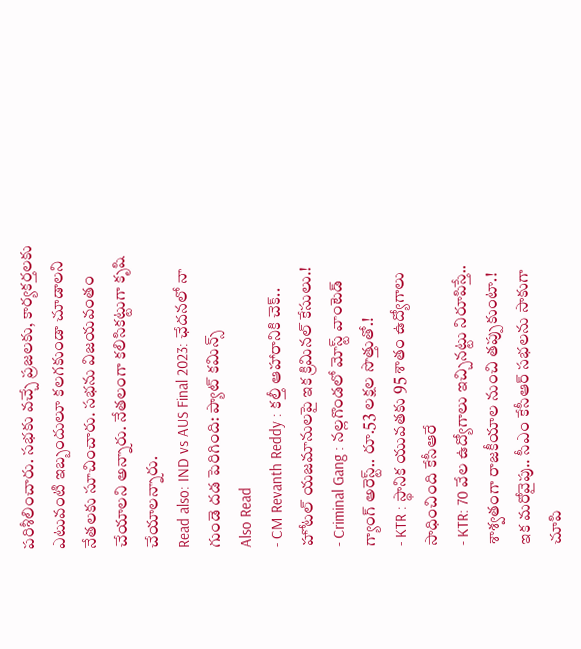పరిశీలించారు. సభకు వచ్చే ప్రజలకు, కార్యకర్తలకు ఎటువంటి ఇబ్బందులూ కలగకుండా చూడాలని నేతలకు సూచించారు. సభను విజయవంతం చేయాలని అన్నారు. నేతలంగా కలిసికట్టుగా కృషి చేయాలన్నారు.
Read also: IND vs AUS Final 2023: ఛేదనలో నా గుండె దడ పెరిగింది: ప్యాట్ కమిన్స్
Also Read
- CM Revanth Reddy : కల్తీ ఆహారానికి చెక్.. హోటల్ యజమానులపై ఇక క్రిమినల్ కేసులు.!
- Criminal Gang : నల్లగొండలో మోస్ట్ వాంటెడ్ గ్యాంగ్ అరెస్ట్.. రూ.53 లక్షల సొత్తుతో.!
- KTR : స్థానిక యువతకు 95 శాతం ఉద్యోగాలు సాధించింది కేసీఆరే
- KTR: 70 వేల ఉద్యోగాలు ఇచ్చినట్టు నిరూపిస్తే.. శాశ్వతంగా రాజకీయాల నుంచి తప్పుకుంటా.!
ఇక మరోవైపు.. సీఎం కేసీఆర్ సభలను సాకుగా చూపి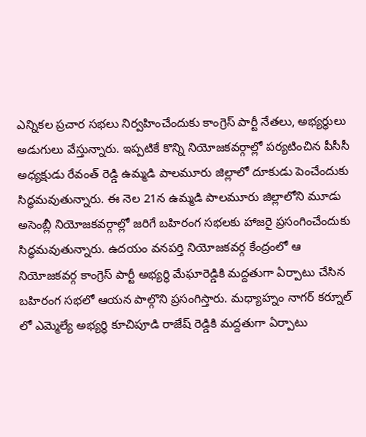ఎన్నికల ప్రచార సభలు నిర్వహించేందుకు కాంగ్రెస్ పార్టీ నేతలు, అభ్యర్థులు అడుగులు వేస్తున్నారు. ఇప్పటికే కొన్ని నియోజకవర్గాల్లో పర్యటించిన పీసీసీ అధ్యక్షుడు రేవంత్ రెడ్డి ఉమ్మడి పాలమూరు జిల్లాలో దూకుడు పెంచేందుకు సిద్ధమవుతున్నారు. ఈ నెల 21న ఉమ్మడి పాలమూరు జిల్లాలోని మూడు అసెంబ్లీ నియోజకవర్గాల్లో జరిగే బహిరంగ సభలకు హాజరై ప్రసంగించేందుకు సిద్ధమవుతున్నారు. ఉదయం వనపర్తి నియోజకవర్గ కేంద్రంలో ఆ నియోజకవర్గ కాంగ్రెస్ పార్టీ అభ్యర్థి మేఘారెడ్డికి మద్దతుగా ఏర్పాటు చేసిన బహిరంగ సభలో ఆయన పాల్గొని ప్రసంగిస్తారు. మధ్యాహ్నం నాగర్ కర్నూల్ లో ఎమ్మెల్యే అభ్యర్థి కూచిపూడి రాజేష్ రెడ్డికి మద్దతుగా ఏర్పాటు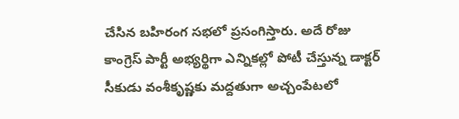చేసిన బహిరంగ సభలో ప్రసంగిస్తారు. అదే రోజు కాంగ్రెస్ పార్టీ అభ్యర్థిగా ఎన్నికల్లో పోటీ చేస్తున్న డాక్టర్ సీకుడు వంశీకృష్ణకు మద్దతుగా అచ్చంపేటలో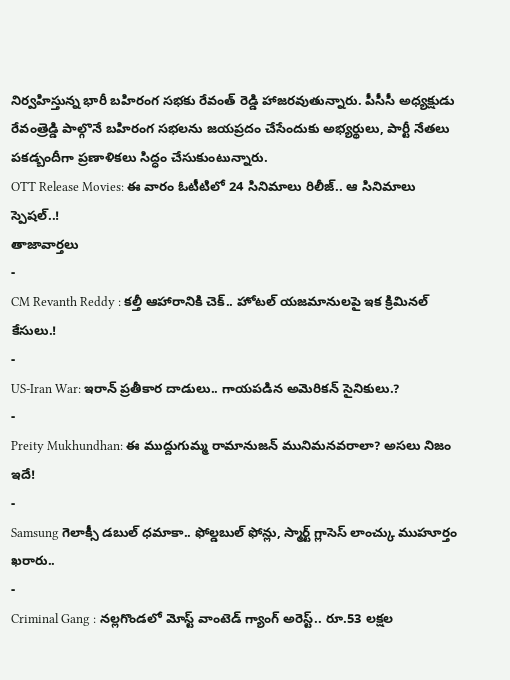నిర్వహిస్తున్న భారీ బహిరంగ సభకు రేవంత్ రెడ్డి హాజరవుతున్నారు. పీసీసీ అధ్యక్షుడు రేవంత్రెడ్డి పాల్గొనే బహిరంగ సభలను జయప్రదం చేసేందుకు అభ్యర్థులు, పార్టీ నేతలు పకడ్బందీగా ప్రణాళికలు సిద్ధం చేసుకుంటున్నారు.
OTT Release Movies: ఈ వారం ఓటీటిలో 24 సినిమాలు రిలీజ్.. ఆ సినిమాలు స్పెషల్..!
తాజావార్తలు
-
CM Revanth Reddy : కల్తీ ఆహారానికి చెక్.. హోటల్ యజమానులపై ఇక క్రిమినల్ కేసులు.!
-
US-Iran War: ఇరాన్ ప్రతీకార దాడులు.. గాయపడిన అమెరికన్ సైనికులు.?
-
Preity Mukhundhan: ఈ ముద్దుగుమ్మ రామానుజన్ మునిమనవరాలా? అసలు నిజం ఇదే!
-
Samsung గెలాక్సీ డబుల్ ధమాకా.. ఫోల్డబుల్ ఫోన్లు, స్మార్ట్ గ్లాసెస్ లాంచ్కు ముహూర్తం ఖరారు..
-
Criminal Gang : నల్లగొండలో మోస్ట్ వాంటెడ్ గ్యాంగ్ అరెస్ట్.. రూ.53 లక్షల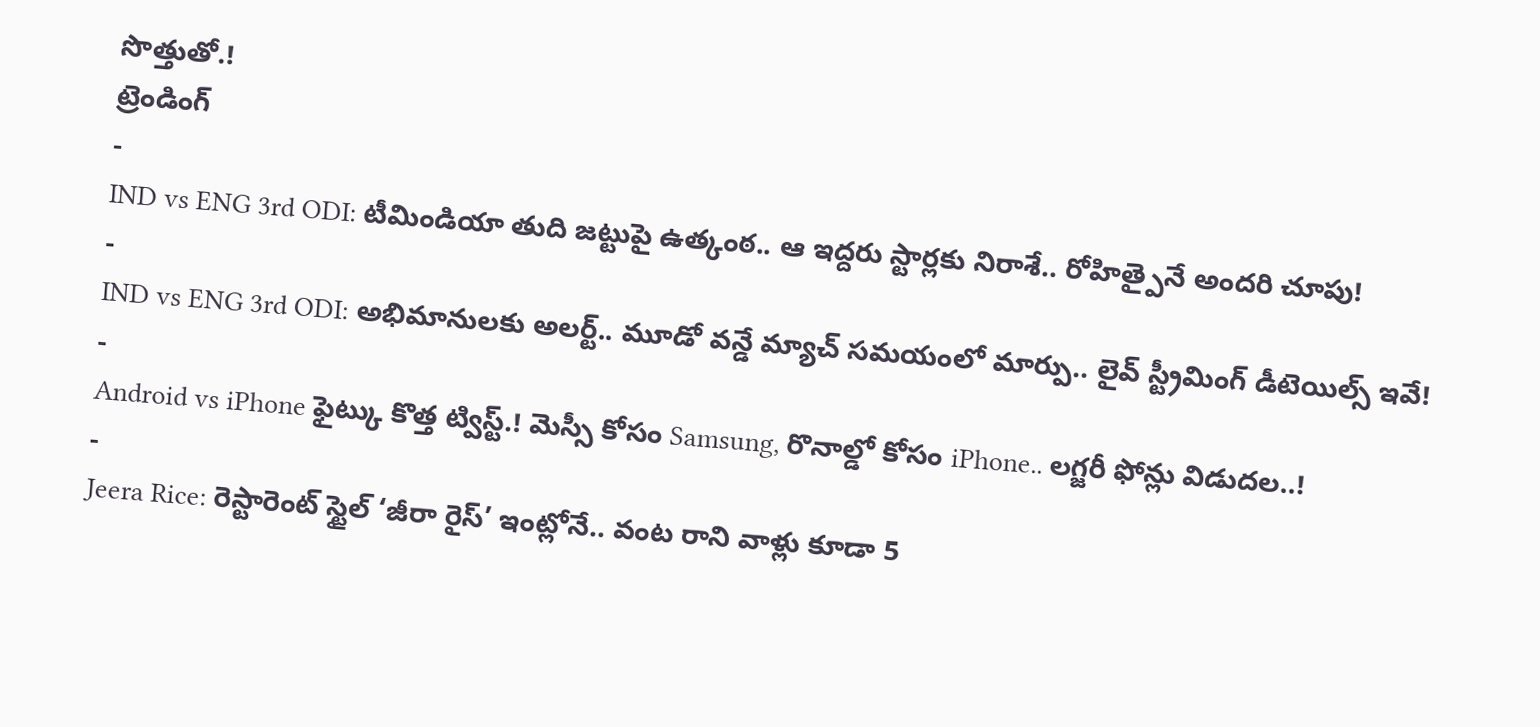సొత్తుతో.!
ట్రెండింగ్
-
IND vs ENG 3rd ODI: టీమిండియా తుది జట్టుపై ఉత్కంఠ.. ఆ ఇద్దరు స్టార్లకు నిరాశే.. రోహిత్పైనే అందరి చూపు!
-
IND vs ENG 3rd ODI: అభిమానులకు అలర్ట్.. మూడో వన్డే మ్యాచ్ సమయంలో మార్పు.. లైవ్ స్ట్రీమింగ్ డీటెయిల్స్ ఇవే!
-
Android vs iPhone ఫైట్కు కొత్త ట్విస్ట్.! మెస్సీ కోసం Samsung, రొనాల్డో కోసం iPhone.. లగ్జరీ ఫోన్లు విడుదల..!
-
Jeera Rice: రెస్టారెంట్ స్టైల్ ‘జీరా రైస్’ ఇంట్లోనే.. వంట రాని వాళ్లు కూడా 5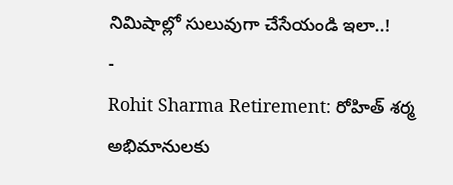నిమిషాల్లో సులువుగా చేసేయండి ఇలా..!
-
Rohit Sharma Retirement: రోహిత్ శర్మ అభిమానులకు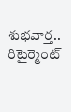శుభవార్త.. రిటైర్మెంట్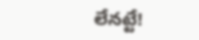లేనట్టే!